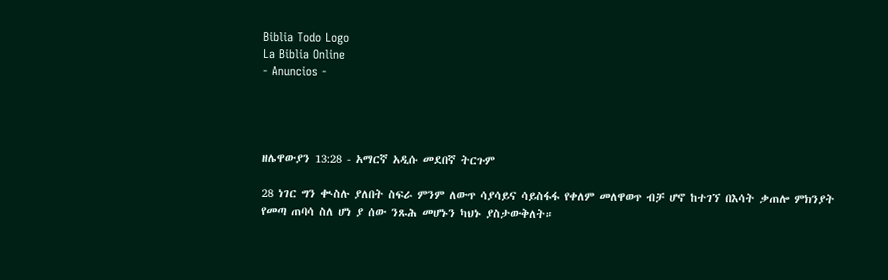Biblia Todo Logo
La Biblia Online
- Anuncios -




ዘሌዋውያን 13:28 - አማርኛ አዲሱ መደበኛ ትርጉም

28 ነገር ግን ቊስሉ ያለበት ስፍራ ምንም ለውጥ ሳያሳይና ሳይስፋፋ የቀለም መለዋወጥ ብቻ ሆኖ ከተገኘ በእሳት ቃጠሎ ምክንያት የመጣ ጠባሳ ስለ ሆነ ያ ሰው ንጹሕ መሆኑን ካህኑ ያስታውቅለት።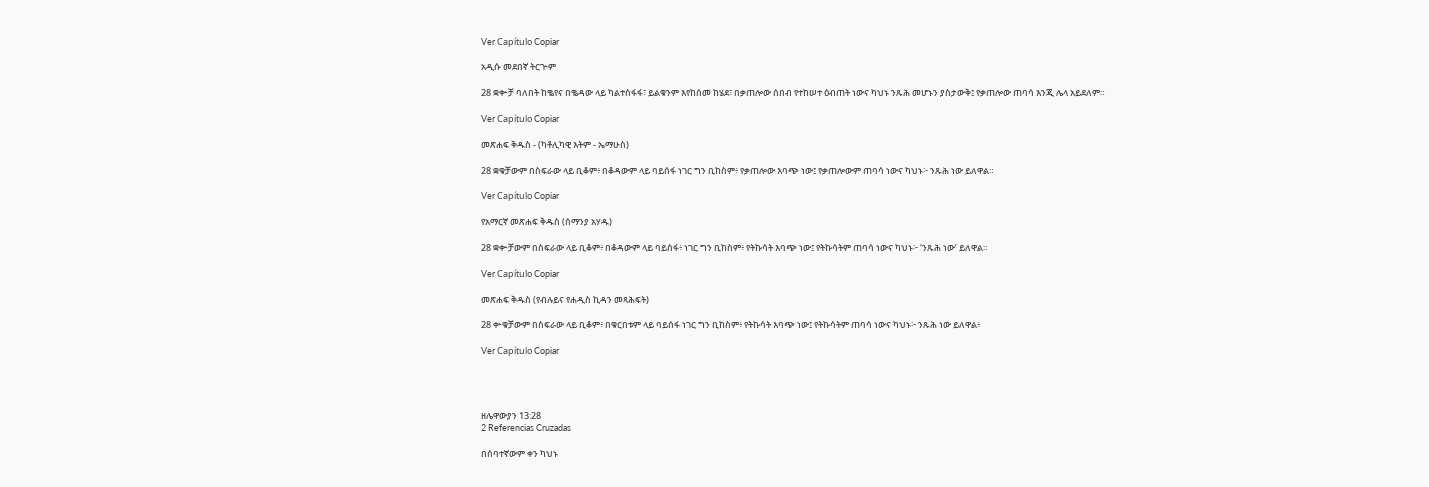Ver Capítulo Copiar

አዲሱ መደበኛ ትርጒም

28 ቋቍቻ ባለበት ከቈየና በቈዳው ላይ ካልተስፋፋ፣ ይልቁንም እየከሰመ ከሄደ፣ በቃጠሎው ሰበብ የተከሠተ ዕብጠት ነውና ካህኑ ንጹሕ መሆኑን ያስታውቅ፤ የቃጠሎው ጠባሳ እንጂ ሌላ አይደለም።

Ver Capítulo Copiar

መጽሐፍ ቅዱስ - (ካቶሊካዊ እትም - ኤማሁስ)

28 ቋቁቻውም በስፍራው ላይ ቢቆም፥ በቆዳውም ላይ ባይሰፋ ነገር ግን ቢከስም፥ የቃጠሎው እባጭ ነው፤ የቃጠሎውም ጠባሳ ነውና ካህኑ፦ ንጹሕ ነው ይለዋል።

Ver Capítulo Copiar

የአማርኛ መጽሐፍ ቅዱስ (ሰማንያ አሃዱ)

28 ቋቍቻውም በስፍራው ላይ ቢቆም፥ በቆዳውም ላይ ባይሰፋ፥ ነገር ግን ቢከስም፥ የትኩሳት እባጭ ነው፤ የትኩሳትም ጠባሳ ነውና ካህኑ፦ ‘ንጹሕ ነው’ ይለዋል።

Ver Capítulo Copiar

መጽሐፍ ቅዱስ (የብሉይና የሐዲስ ኪዳን መጻሕፍት)

28 ቍቁቻውም በስፍራው ላይ ቢቆም፥ በቁርበቱም ላይ ባይሰፋ ነገር ግን ቢከስም፥ የትኩሳት እባጭ ነው፤ የትኩሳትም ጠባሳ ነውና ካህኑ፦ ንጹሕ ነው ይለዋል፥

Ver Capítulo Copiar




ዘሌዋውያን 13:28
2 Referencias Cruzadas

በሰባተኛውም ቀን ካህኑ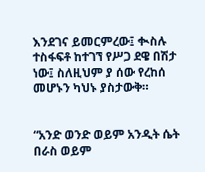እንደገና ይመርምረው፤ ቊስሉ ተስፋፍቶ ከተገኘ የሥጋ ደዌ በሽታ ነው፤ ስለዚህም ያ ሰው የረከሰ መሆኑን ካህኑ ያስታውቅ።


“አንድ ወንድ ወይም አንዲት ሴት በራስ ወይም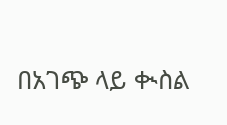በአገጭ ላይ ቊስል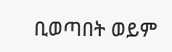ቢወጣበት ወይም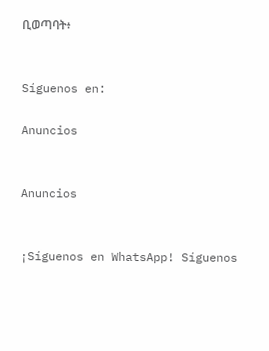ቢወጣባት፥


Síguenos en:

Anuncios


Anuncios


¡Síguenos en WhatsApp! Síguenos